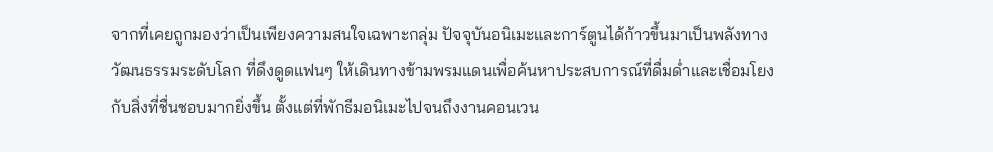จากที่เคยถูกมองว่าเป็นเพียงความสนใจเฉพาะกลุ่ม ปัจจุบันอนิเมะและการ์ตูนได้ก้าวขึ้นมาเป็นพลังทางวัฒนธรรมระดับโลก ที่ดึงดูดแฟนๆ ให้เดินทางข้ามพรมแดนเพื่อค้นหาประสบการณ์ที่ดื่มด่ำและเชื่อมโยงกับสิ่งที่ชื่นชอบมากยิ่งขึ้น ตั้งแต่ที่พักธีมอนิเมะไปจนถึงงานคอนเวน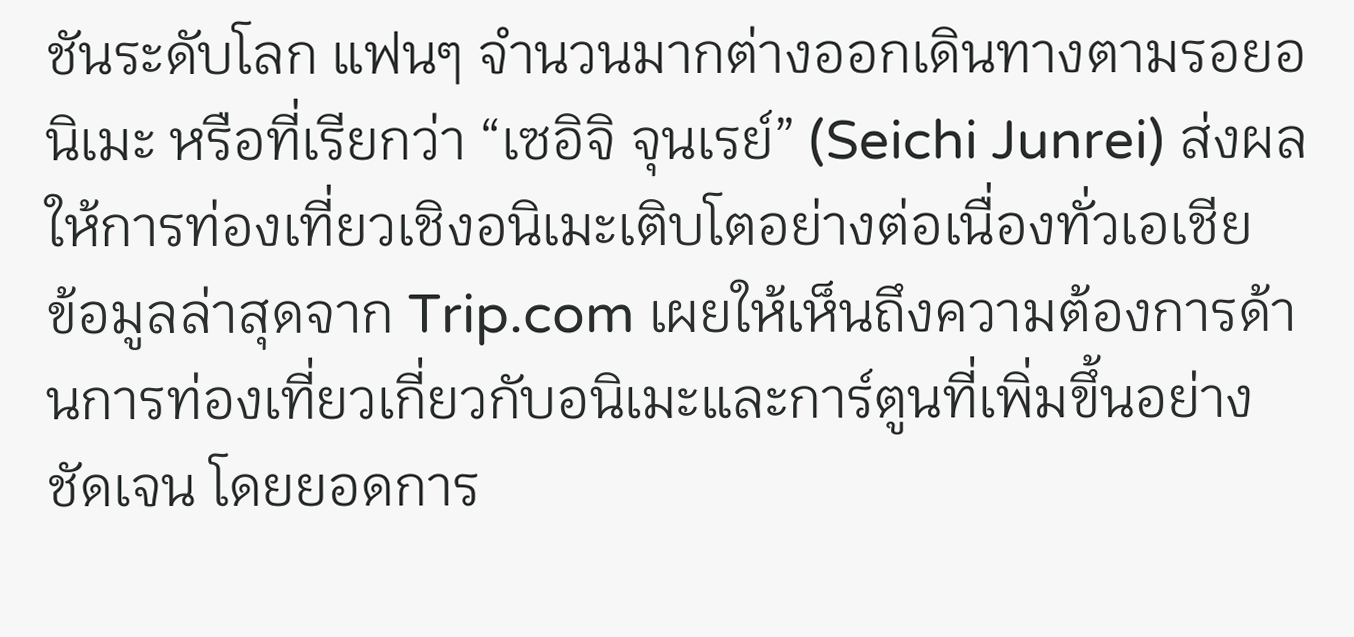ชันระดับโลก แฟนๆ จำนวนมากต่างออกเดินทางตามรอยอนิเมะ หรือที่เรียกว่า “เซอิจิ จุนเรย์” (Seichi Junrei) ส่งผลให้การท่องเที่ยวเชิงอนิเมะเติบโตอย่างต่อเนื่องทั่วเอเชีย
ข้อมูลล่าสุดจาก Trip.com เผยให้เห็นถึงความต้องการด้านการท่องเที่ยวเกี่ยวกับอนิเมะและการ์ตูนที่เพิ่มขึ้นอย่างชัดเจน โดยยอดการ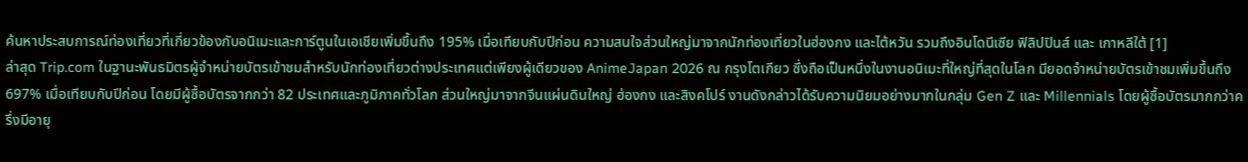ค้นหาประสบการณ์ท่องเที่ยวที่เกี่ยวข้องกับอนิเมะและการ์ตูนในเอเชียเพิ่มขึ้นถึง 195% เมื่อเทียบกับปีก่อน ความสนใจส่วนใหญ่มาจากนักท่องเที่ยวในฮ่องกง และไต้หวัน รวมถึงอินโดนีเซีย ฟิลิปปินส์ และ เกาหลีใต้ [1]
ล่าสุด Trip.com ในฐานะพันธมิตรผู้จำหน่ายบัตรเข้าชมสำหรับนักท่องเที่ยวต่างประเทศแต่เพียงผู้เดียวของ AnimeJapan 2026 ณ กรุงโตเกียว ซึ่งถือเป็นหนึ่งในงานอนิเมะที่ใหญ่ที่สุดในโลก มียอดจำหน่ายบัตรเข้าชมเพิ่มขึ้นถึง 697% เมื่อเทียบกับปีก่อน โดยมีผู้ซื้อบัตรจากกว่า 82 ประเทศและภูมิภาคทั่วโลก ส่วนใหญ่มาจากจีนแผ่นดินใหญ่ ฮ่องกง และสิงคโปร์ งานดังกล่าวได้รับความนิยมอย่างมากในกลุ่ม Gen Z และ Millennials โดยผู้ซื้อบัตรมากกว่าครึ่งมีอายุ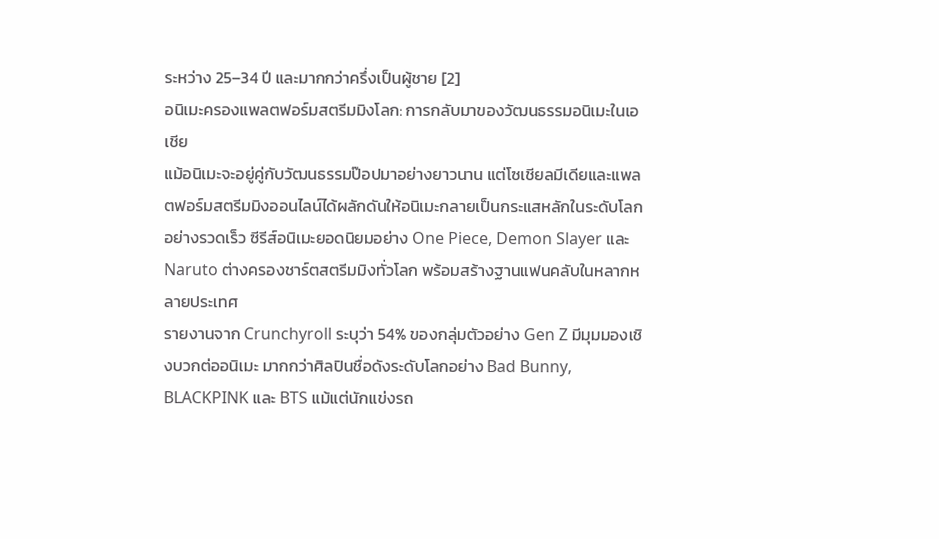ระหว่าง 25–34 ปี และมากกว่าครึ่งเป็นผู้ชาย [2]
อนิเมะครองแพลตฟอร์มสตรีมมิงโลก: การกลับมาของวัฒนธรรมอนิเมะในเอเชีย
แม้อนิเมะจะอยู่คู่กับวัฒนธรรมป๊อปมาอย่างยาวนาน แต่โซเชียลมีเดียและแพลตฟอร์มสตรีมมิงออนไลน์ได้ผลักดันให้อนิเมะกลายเป็นกระแสหลักในระดับโลกอย่างรวดเร็ว ซีรีส์อนิเมะยอดนิยมอย่าง One Piece, Demon Slayer และ Naruto ต่างครองชาร์ตสตรีมมิงทั่วโลก พร้อมสร้างฐานแฟนคลับในหลากหลายประเทศ
รายงานจาก Crunchyroll ระบุว่า 54% ของกลุ่มตัวอย่าง Gen Z มีมุมมองเชิงบวกต่ออนิเมะ มากกว่าศิลปินชื่อดังระดับโลกอย่าง Bad Bunny, BLACKPINK และ BTS แม้แต่นักแข่งรถ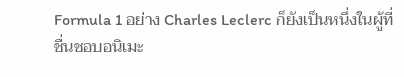Formula 1 อย่าง Charles Leclerc ก็ยังเป็นหนึ่งในผู้ที่ชื่นชอบอนิเมะ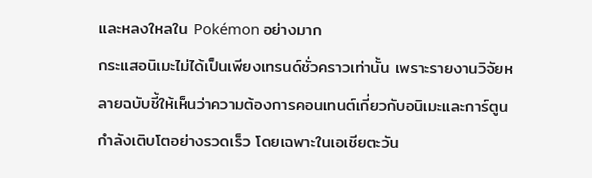และหลงใหลใน Pokémon อย่างมาก
กระแสอนิเมะไม่ได้เป็นเพียงเทรนด์ชั่วคราวเท่านั้น เพราะรายงานวิจัยหลายฉบับชี้ให้เห็นว่าความต้องการคอนเทนต์เกี่ยวกับอนิเมะและการ์ตูนกำลังเติบโตอย่างรวดเร็ว โดยเฉพาะในเอเชียตะวัน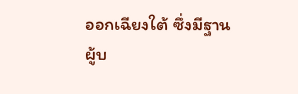ออกเฉียงใต้ ซึ่งมีฐานผู้บ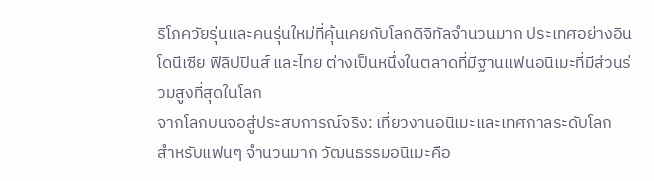ริโภควัยรุ่นและคนรุ่นใหม่ที่คุ้นเคยกับโลกดิจิทัลจำนวนมาก ประเทศอย่างอินโดนีเซีย ฟิลิปปินส์ และไทย ต่างเป็นหนึ่งในตลาดที่มีฐานแฟนอนิเมะที่มีส่วนร่วมสูงที่สุดในโลก
จากโลกบนจอสู่ประสบการณ์จริง: เที่ยวงานอนิเมะและเทศกาลระดับโลก
สำหรับแฟนๆ จำนวนมาก วัฒนธรรมอนิเมะคือ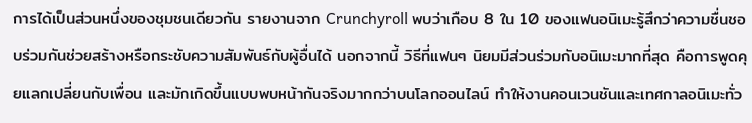การได้เป็นส่วนหนึ่งของชุมชนเดียวกัน รายงานจาก Crunchyroll พบว่าเกือบ 8 ใน 10 ของแฟนอนิเมะรู้สึกว่าความชื่นชอบร่วมกันช่วยสร้างหรือกระชับความสัมพันธ์กับผู้อื่นได้ นอกจากนี้ วิธีที่แฟนๆ นิยมมีส่วนร่วมกับอนิเมะมากที่สุด คือการพูดคุยแลกเปลี่ยนกับเพื่อน และมักเกิดขึ้นแบบพบหน้ากันจริงมากกว่าบนโลกออนไลน์ ทำให้งานคอนเวนชันและเทศกาลอนิเมะทั่ว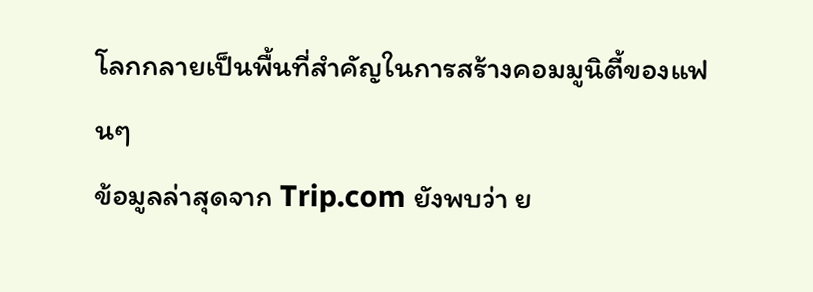โลกกลายเป็นพื้นที่สำคัญในการสร้างคอมมูนิตี้ของแฟนๆ
ข้อมูลล่าสุดจาก Trip.com ยังพบว่า ย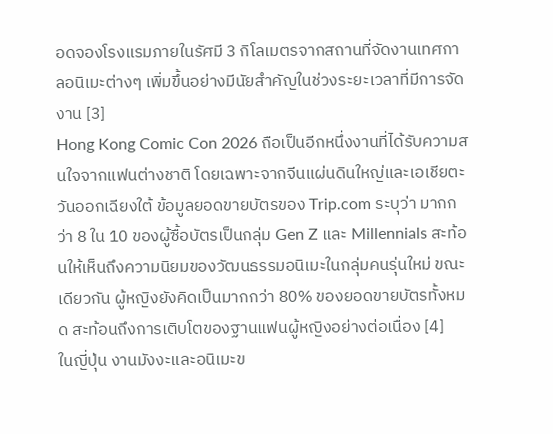อดจองโรงแรมภายในรัศมี 3 กิโลเมตรจากสถานที่จัดงานเทศกาลอนิเมะต่างๆ เพิ่มขึ้นอย่างมีนัยสำคัญในช่วงระยะเวลาที่มีการจัดงาน [3]
Hong Kong Comic Con 2026 ถือเป็นอีกหนึ่งงานที่ได้รับความสนใจจากแฟนต่างชาติ โดยเฉพาะจากจีนแผ่นดินใหญ่และเอเชียตะวันออกเฉียงใต้ ข้อมูลยอดขายบัตรของ Trip.com ระบุว่า มากกว่า 8 ใน 10 ของผู้ซื้อบัตรเป็นกลุ่ม Gen Z และ Millennials สะท้อนให้เห็นถึงความนิยมของวัฒนธรรมอนิเมะในกลุ่มคนรุ่นใหม่ ขณะเดียวกัน ผู้หญิงยังคิดเป็นมากกว่า 80% ของยอดขายบัตรทั้งหมด สะท้อนถึงการเติบโตของฐานแฟนผู้หญิงอย่างต่อเนื่อง [4]
ในญี่ปุ่น งานมังงะและอนิเมะข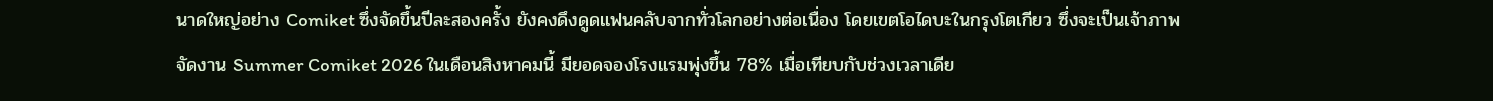นาดใหญ่อย่าง Comiket ซึ่งจัดขึ้นปีละสองครั้ง ยังคงดึงดูดแฟนคลับจากทั่วโลกอย่างต่อเนื่อง โดยเขตโอไดบะในกรุงโตเกียว ซึ่งจะเป็นเจ้าภาพจัดงาน Summer Comiket 2026 ในเดือนสิงหาคมนี้ มียอดจองโรงแรมพุ่งขึ้น 78% เมื่อเทียบกับช่วงเวลาเดีย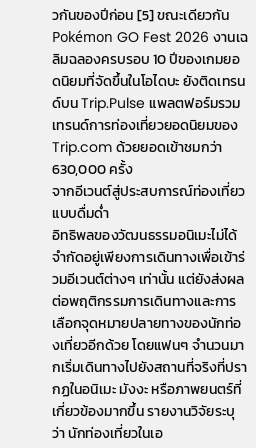วกันของปีก่อน [5] ขณะเดียวกัน Pokémon GO Fest 2026 งานเฉลิมฉลองครบรอบ 10 ปีของเกมยอดนิยมที่จัดขึ้นในโอไดบะ ยังติดเทรนด์บน Trip.Pulse แพลตฟอร์มรวมเทรนด์การท่องเที่ยวยอดนิยมของ Trip.com ด้วยยอดเข้าชมกว่า 630,000 ครั้ง
จากอีเวนต์สู่ประสบการณ์ท่องเที่ยวแบบดื่มด่ำ
อิทธิพลของวัฒนธรรมอนิเมะไม่ได้จำกัดอยู่เพียงการเดินทางเพื่อเข้าร่วมอีเวนต์ต่างๆ เท่านั้น แต่ยังส่งผลต่อพฤติกรรมการเดินทางและการเลือกจุดหมายปลายทางของนักท่องเที่ยวอีกด้วย โดยแฟนๆ จำนวนมากเริ่มเดินทางไปยังสถานที่จริงที่ปรากฏในอนิเมะ มังงะ หรือภาพยนตร์ที่เกี่ยวข้องมากขึ้น รายงานวิจัยระบุว่า นักท่องเที่ยวในเอ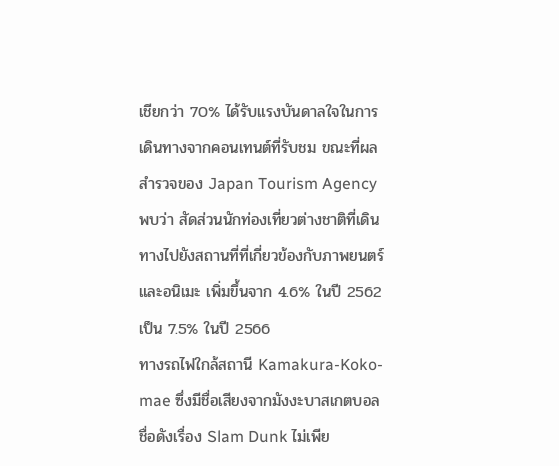เชียกว่า 70% ได้รับแรงบันดาลใจในการเดินทางจากคอนเทนต์ที่รับชม ขณะที่ผลสำรวจของ Japan Tourism Agency พบว่า สัดส่วนนักท่องเที่ยวต่างชาติที่เดินทางไปยังสถานที่ที่เกี่ยวข้องกับภาพยนตร์และอนิเมะ เพิ่มขึ้นจาก 4.6% ในปี 2562 เป็น 7.5% ในปี 2566
ทางรถไฟใกล้สถานี Kamakura-Koko-mae ซึ่งมีชื่อเสียงจากมังงะบาสเกตบอลชื่อดังเรื่อง Slam Dunk ไม่เพีย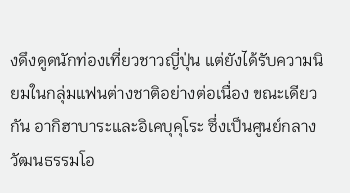งดึงดูดนักท่องเที่ยวชาวญี่ปุ่น แต่ยังได้รับความนิยมในกลุ่มแฟนต่างชาติอย่างต่อเนื่อง ขณะเดียวกัน อากิฮาบาระและอิเคบุคุโระ ซึ่งเป็นศูนย์กลางวัฒนธรรมโอ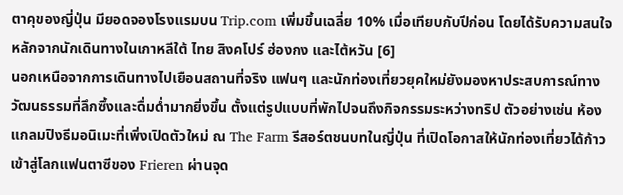ตาคุของญี่ปุ่น มียอดจองโรงแรมบน Trip.com เพิ่มขึ้นเฉลี่ย 10% เมื่อเทียบกับปีก่อน โดยได้รับความสนใจหลักจากนักเดินทางในเกาหลีใต้ ไทย สิงคโปร์ ฮ่องกง และไต้หวัน [6]
นอกเหนือจากการเดินทางไปเยือนสถานที่จริง แฟนๆ และนักท่องเที่ยวยุคใหม่ยังมองหาประสบการณ์ทางวัฒนธรรมที่ลึกซึ้งและดื่มด่ำมากยิ่งขึ้น ตั้งแต่รูปแบบที่พักไปจนถึงกิจกรรมระหว่างทริป ตัวอย่างเช่น ห้องแกลมปิงธีมอนิเมะที่เพิ่งเปิดตัวใหม่ ณ The Farm รีสอร์ตชนบทในญี่ปุ่น ที่เปิดโอกาสให้นักท่องเที่ยวได้ก้าวเข้าสู่โลกแฟนตาซีของ Frieren ผ่านจุด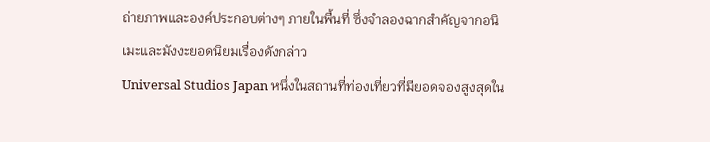ถ่ายภาพและองค์ประกอบต่างๆ ภายในพื้นที่ ซึ่งจำลองฉากสำคัญจากอนิเมะและมังงะยอดนิยมเรื่องดังกล่าว
Universal Studios Japan หนึ่งในสถานที่ท่องเที่ยวที่มียอดจองสูงสุดใน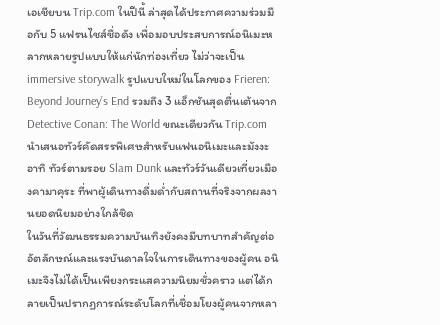เอเชียบน Trip.com ในปีนี้ ล่าสุดได้ประกาศความร่วมมือกับ 5 แฟรนไชส์ชื่อดัง เพื่อมอบประสบการณ์อนิเมะหลากหลายรูปแบบให้แก่นักท่องเที่ยว ไม่ว่าจะเป็น immersive storywalk รูปแบบใหม่ในโลกของ Frieren: Beyond Journey’s End รวมถึง 3 แอ็กชันสุดตื่นเต้นจาก Detective Conan: The World ขณะเดียวกัน Trip.com นำเสนอทัวร์คัดสรรพิเศษสำหรับแฟนอนิเมะและมังงะ อาทิ ทัวร์ตามรอย Slam Dunk และทัวร์วันเดียวเที่ยวเมืองคามาคุระ ที่พาผู้เดินทางดื่มด่ำกับสถานที่จริงจากผลงานยอดนิยมอย่างใกล้ชิด
ในวันที่วัฒนธรรมความบันเทิงยังคงมีบทบาทสำคัญต่ออัตลักษณ์และแรงบันดาลใจในการเดินทางของผู้คน อนิเมะจึงไม่ได้เป็นเพียงกระแสความนิยมชั่วคราว แต่ได้กลายเป็นปรากฏการณ์ระดับโลกที่เชื่อมโยงผู้คนจากหลา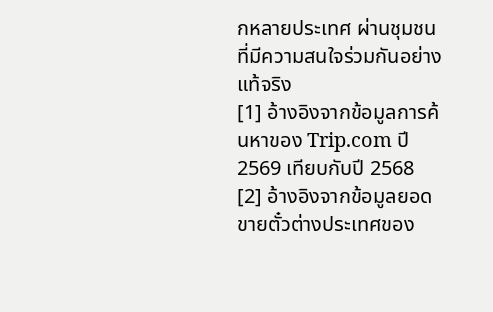กหลายประเทศ ผ่านชุมชนที่มีความสนใจร่วมกันอย่างแท้จริง
[1] อ้างอิงจากข้อมูลการค้นหาของ Trip.com ปี 2569 เทียบกับปี 2568
[2] อ้างอิงจากข้อมูลยอดขายตั๋วต่างประเทศของ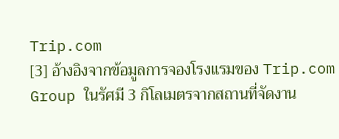Trip.com
[3] อ้างอิงจากข้อมูลการจองโรงแรมของ Trip.com Group ในรัศมี 3 กิโลเมตรจากสถานที่จัดงาน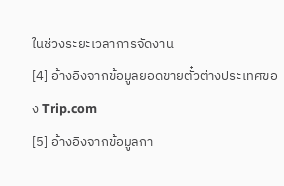ในช่วงระยะเวลาการจัดงาน
[4] อ้างอิงจากข้อมูลยอดขายตั๋วต่างประเทศของ Trip.com
[5] อ้างอิงจากข้อมูลกา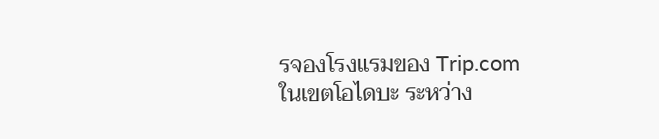รจองโรงแรมของ Trip.com ในเขตโอไดบะ ระหว่าง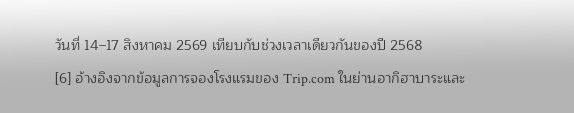วันที่ 14–17 สิงหาคม 2569 เทียบกับช่วงเวลาเดียวกันของปี 2568
[6] อ้างอิงจากข้อมูลการจองโรงแรมของ Trip.com ในย่านอากิฮาบาระและ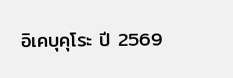อิเคบุคุโระ ปี 2569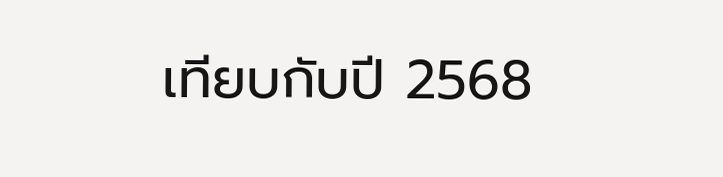เทียบกับปี 2568